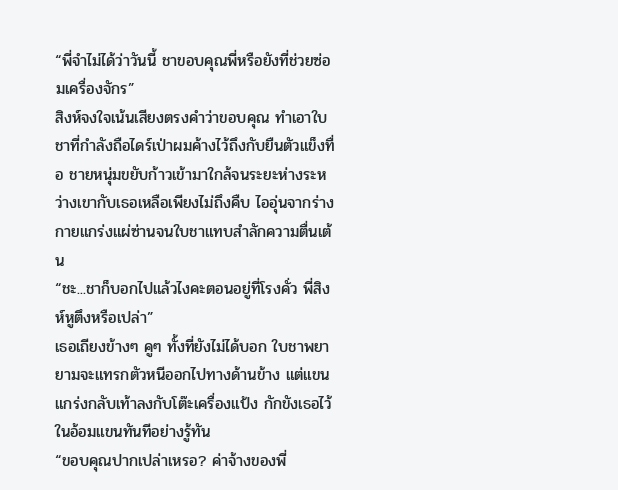“พี่จำไม่ได้ว่าวันนี้ ชาขอบคุณพี่หรือยังที่ช่วยซ่อมเครื่องจักร”
สิงห์จงใจเน้นเสียงตรงคำว่าขอบคุณ ทำเอาใบชาที่กำลังถือไดร์เป่าผมค้างไว้ถึงกับยืนตัวแข็งทื่อ ชายหนุ่มขยับก้าวเข้ามาใกล้จนระยะห่างระหว่างเขากับเธอเหลือเพียงไม่ถึงคืบ ไออุ่นจากร่างกายแกร่งแผ่ซ่านจนใบชาแทบสำลักความตื่นเต้น
“ชะ...ชาก็บอกไปแล้วไงคะตอนอยู่ที่โรงคั่ว พี่สิงห์หูตึงหรือเปล่า”
เธอเถียงข้างๆ คูๆ ทั้งที่ยังไม่ได้บอก ใบชาพยายามจะแทรกตัวหนีออกไปทางด้านข้าง แต่แขนแกร่งกลับเท้าลงกับโต๊ะเครื่องแป้ง กักขังเธอไว้ในอ้อมแขนทันทีอย่างรู้ทัน
“ขอบคุณปากเปล่าเหรอ? ค่าจ้างของพี่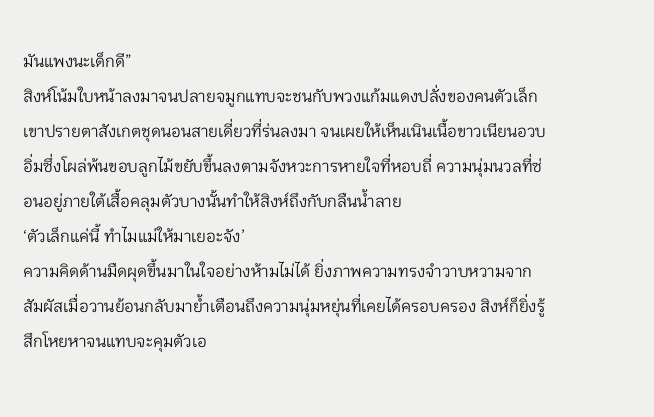มันแพงนะเด็กดี”
สิงห์โน้มใบหน้าลงมาจนปลายจมูกแทบจะชนกับพวงแก้มแดงปลั่งของคนตัวเล็ก เขาปรายตาสังเกตชุดนอนสายเดี่ยวที่ร่นลงมา จนเผยให้เห็นเนินเนื้อขาวเนียนอวบอิ่มซึ่งโผล่พ้นขอบลูกไม้ขยับขึ้นลงตามจังหวะการหายใจที่หอบถี่ ความนุ่มนวลที่ซ่อนอยู่ภายใต้เสื้อคลุมตัวบางนั้นทำให้สิงห์ถึงกับกลืนน้ำลาย
‘ตัวเล็กแค่นี้ ทำไมแม่ให้มาเยอะจัง’
ความคิดด้านมืดผุดขึ้นมาในใจอย่างห้ามไม่ได้ ยิ่งภาพความทรงจำวาบหวามจากสัมผัสเมื่อวานย้อนกลับมาย้ำเตือนถึงความนุ่มหยุ่นที่เคยได้ครอบครอง สิงห์ก็ยิ่งรู้สึกโหยหาจนแทบจะคุมตัวเอ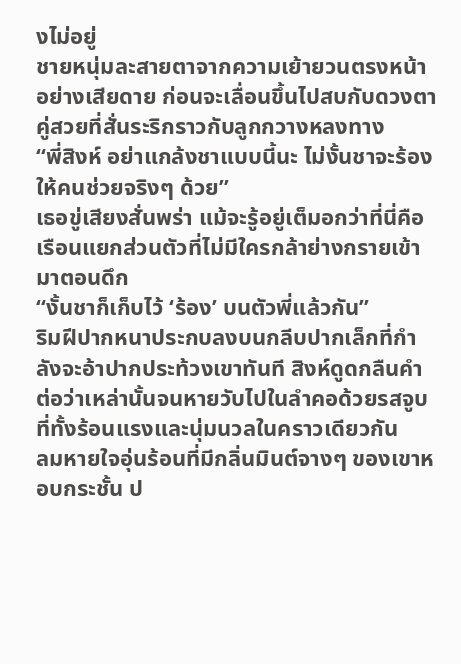งไม่อยู่
ชายหนุ่มละสายตาจากความเย้ายวนตรงหน้าอย่างเสียดาย ก่อนจะเลื่อนขึ้นไปสบกับดวงตาคู่สวยที่สั่นระริกราวกับลูกกวางหลงทาง
“พี่สิงห์ อย่าแกล้งชาแบบนี้นะ ไม่งั้นชาจะร้องให้คนช่วยจริงๆ ด้วย”
เธอขู่เสียงสั่นพร่า แม้จะรู้อยู่เต็มอกว่าที่นี่คือเรือนแยกส่วนตัวที่ไม่มีใครกล้าย่างกรายเข้ามาตอนดึก
“งั้นชาก็เก็บไว้ ‘ร้อง’ บนตัวพี่แล้วกัน”
ริมฝีปากหนาประกบลงบนกลีบปากเล็กที่กำลังจะอ้าปากประท้วงเขาทันที สิงห์ดูดกลืนคำต่อว่าเหล่านั้นจนหายวับไปในลำคอด้วยรสจูบที่ทั้งร้อนแรงและนุ่มนวลในคราวเดียวกัน
ลมหายใจอุ่นร้อนที่มีกลิ่นมินต์จางๆ ของเขาหอบกระชั้น ป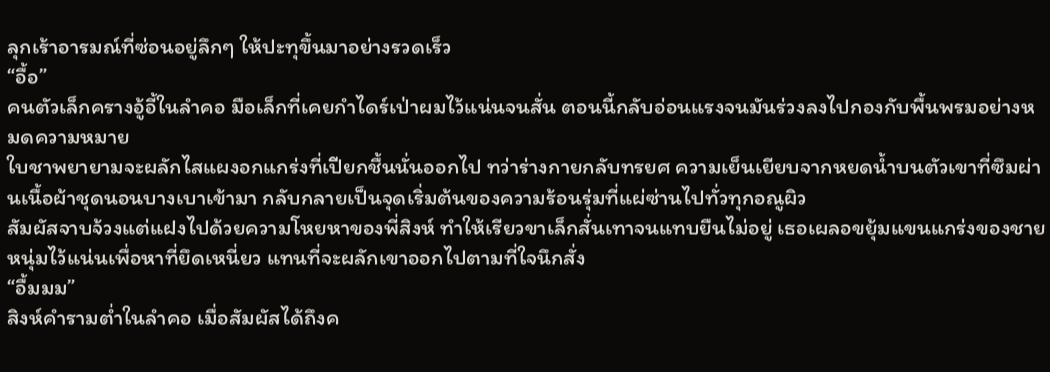ลุกเร้าอารมณ์ที่ซ่อนอยู่ลึกๆ ให้ปะทุขึ้นมาอย่างรวดเร็ว
“อื้อ”
คนตัวเล็กครางอู้อี้ในลำคอ มือเล็กที่เคยกำไดร์เป่าผมไว้แน่นจนสั่น ตอนนี้กลับอ่อนแรงจนมันร่วงลงไปกองกับพื้นพรมอย่างหมดความหมาย
ใบชาพยายามจะผลักไสแผงอกแกร่งที่เปียกชื้นนั่นออกไป ทว่าร่างกายกลับทรยศ ความเย็นเยียบจากหยดน้ำบนตัวเขาที่ซึมผ่านเนื้อผ้าชุดนอนบางเบาเข้ามา กลับกลายเป็นจุดเริ่มต้นของความร้อนรุ่มที่แผ่ซ่านไปทั่วทุกอณูผิว
สัมผัสจาบจ้วงแต่แฝงไปด้วยความโหยหาของพี่สิงห์ ทำให้เรียวขาเล็กสั่นเทาจนแทบยืนไม่อยู่ เธอเผลอขยุ้มแขนแกร่งของชายหนุ่มไว้แน่นเพื่อหาที่ยึดเหนี่ยว แทนที่จะผลักเขาออกไปตามที่ใจนึกสั่ง
“อื้มมม”
สิงห์คำรามต่ำในลำคอ เมื่อสัมผัสได้ถึงค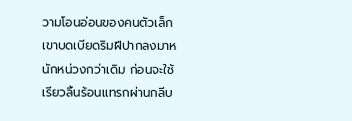วามโอนอ่อนของคนตัวเล็ก เขาบดเบียดริมฝีปากลงมาหนักหน่วงกว่าเดิม ก่อนจะใช้เรียวลิ้นร้อนแทรกผ่านกลีบ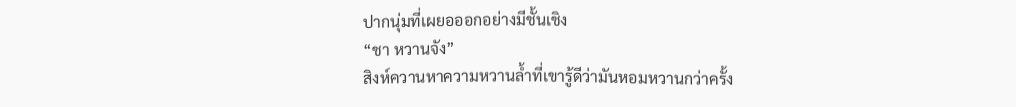ปากนุ่มที่เผยอออกอย่างมีชั้นเชิง
“ชา หวานจัง”
สิงห์ควานหาความหวานล้ำที่เขารู้ดีว่ามันหอมหวานกว่าครั้ง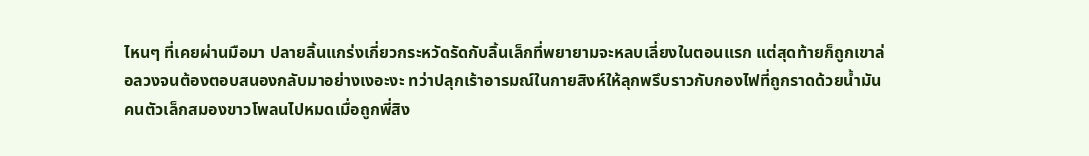ไหนๆ ที่เคยผ่านมือมา ปลายลิ้นแกร่งเกี่ยวกระหวัดรัดกับลิ้นเล็กที่พยายามจะหลบเลี่ยงในตอนแรก แต่สุดท้ายก็ถูกเขาล่อลวงจนต้องตอบสนองกลับมาอย่างเงอะงะ ทว่าปลุกเร้าอารมณ์ในกายสิงห์ให้ลุกพรึบราวกับกองไฟที่ถูกราดด้วยน้ำมัน
คนตัวเล็กสมองขาวโพลนไปหมดเมื่อถูกพี่สิง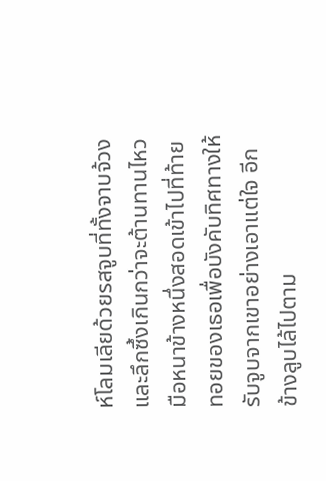ห์โลมเลียด้วยรสจูบที่ทั้งจาบจ้วงและลึกซึ้งเกินกว่าจะต้านทานไหว มือหนาข้างหนึ่งสอดเข้าไปที่ท้ายทอยของเธอเพื่อบังคับทิศทางให้รับจูบจากเขาอย่างเอาแต่ใจ อีกข้างลูบไล้ไปตาม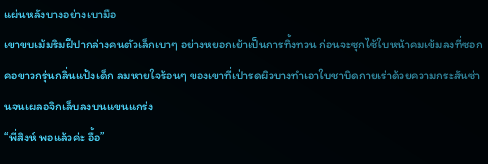แผ่นหลังบางอย่างเบามือ
เขาขบเม้มริมฝีปากล่างคนตัวเล็กเบาๆ อย่างหยอกเย้าเป็นการทิ้งทวน ก่อนจะซุกไซ้ใบหน้าคมเข้มลงที่ซอกคอขาวกรุ่นกลิ่นแป้งเด็ก ลมหายใจร้อนๆ ของเขาที่เป่ารดผิวบางทำเอาใบชาบิดกายเร่าด้วยความกระสันซ่านจนเผลอจิกเล็บลงบนแขนแกร่ง
“พี่สิงห์ พอแล้วค่ะ อื้อ”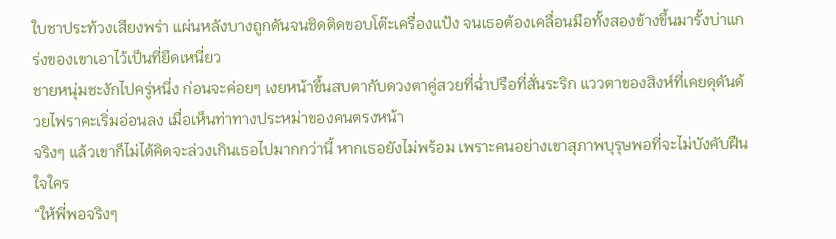ใบชาประท้วงเสียงพร่า แผ่นหลังบางถูกดันจนชิดติดขอบโต๊ะเครื่องแป้ง จนเธอต้องเคลื่อนมือทั้งสองข้างขึ้นมารั้งบ่าแกร่งของเขาเอาไว้เป็นที่ยึดเหนี่ยว
ชายหนุ่มชะงักไปครู่หนึ่ง ก่อนจะค่อยๆ เงยหน้าขึ้นสบตากับดวงตาคู่สวยที่ฉ่ำปรือที่สั่นระริก แววตาของสิงห์ที่เคยดุดันด้วยไฟราคะเริ่มอ่อนลง เมื่อเห็นท่าทางประหม่าของคนตรงหน้า
จริงๆ แล้วเขาก็ไม่ได้คิดจะล่วงเกินเธอไปมากกว่านี้ หากเธอยังไม่พร้อม เพราะคนอย่างเขาสุภาพบุรุษพอที่จะไม่บังคับฝืนใจใคร
“ให้พี่พอจริงๆ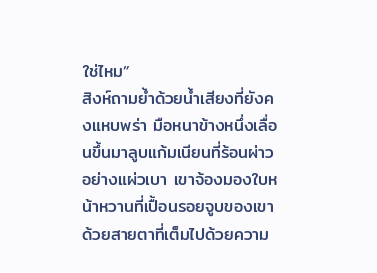ใช่ไหม”
สิงห์ถามย้ำด้วยน้ำเสียงที่ยังคงแหบพร่า มือหนาข้างหนึ่งเลื่อนขึ้นมาลูบแก้มเนียนที่ร้อนผ่าวอย่างแผ่วเบา เขาจ้องมองใบหน้าหวานที่เปื้อนรอยจูบของเขาด้วยสายตาที่เต็มไปด้วยความ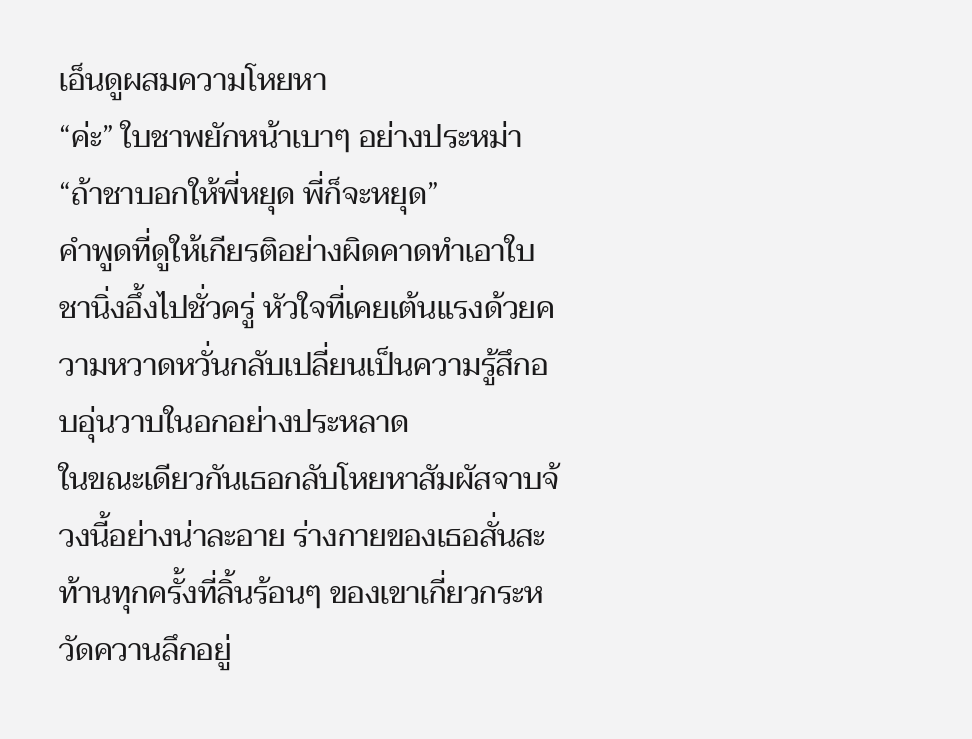เอ็นดูผสมความโหยหา
“ค่ะ” ใบชาพยักหน้าเบาๆ อย่างประหม่า
“ถ้าชาบอกให้พี่หยุด พี่ก็จะหยุด”
คำพูดที่ดูให้เกียรติอย่างผิดคาดทำเอาใบชานิ่งอึ้งไปชั่วครู่ หัวใจที่เคยเต้นแรงด้วยความหวาดหวั่นกลับเปลี่ยนเป็นความรู้สึกอบอุ่นวาบในอกอย่างประหลาด
ในขณะเดียวกันเธอกลับโหยหาสัมผัสจาบจ้วงนี้อย่างน่าละอาย ร่างกายของเธอสั่นสะท้านทุกครั้งที่ลิ้นร้อนๆ ของเขาเกี่ยวกระหวัดควานลึกอยู่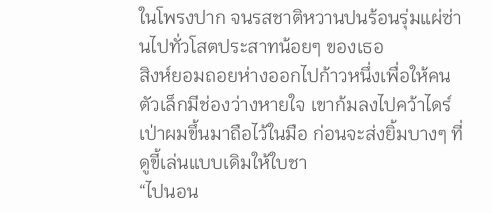ในโพรงปาก จนรสชาติหวานปนร้อนรุ่มแผ่ซ่านไปทั่วโสตประสาทน้อยๆ ของเธอ
สิงห์ยอมถอยห่างออกไปก้าวหนึ่งเพื่อให้คนตัวเล็กมีช่องว่างหายใจ เขาก้มลงไปคว้าไดร์เป่าผมขึ้นมาถือไว้ในมือ ก่อนจะส่งยิ้มบางๆ ที่ดูขี้เล่นแบบเดิมให้ใบชา
“ไปนอน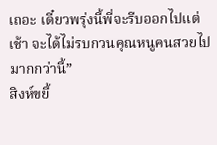เถอะ เดี๋ยวพรุ่งนี้พี่จะรีบออกไปแต่เช้า จะได้ไม่รบกวนคุณหนูคนสวยไปมากกว่านี้”
สิงห์ขยี้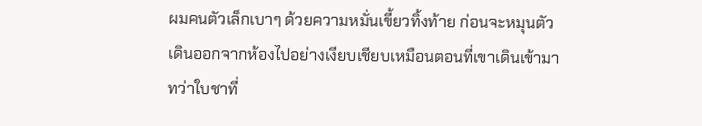ผมคนตัวเล็กเบาๆ ด้วยความหมั่นเขี้ยวทิ้งท้าย ก่อนจะหมุนตัวเดินออกจากห้องไปอย่างเงียบเชียบเหมือนตอนที่เขาเดินเข้ามา
ทว่าใบชาที่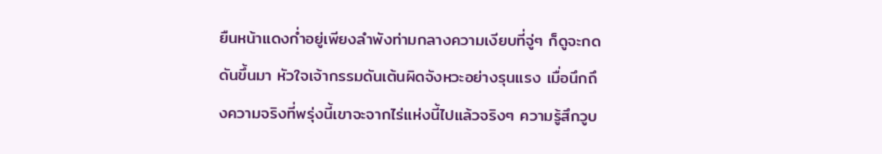ยืนหน้าแดงก่ำอยู่เพียงลำพังท่ามกลางความเงียบที่จู่ๆ ก็ดูจะกดดันขึ้นมา หัวใจเจ้ากรรมดันเต้นผิดจังหวะอย่างรุนแรง เมื่อนึกถึงความจริงที่พรุ่งนี้เขาจะจากไร่แห่งนี้ไปแล้วจริงๆ ความรู้สึกวูบ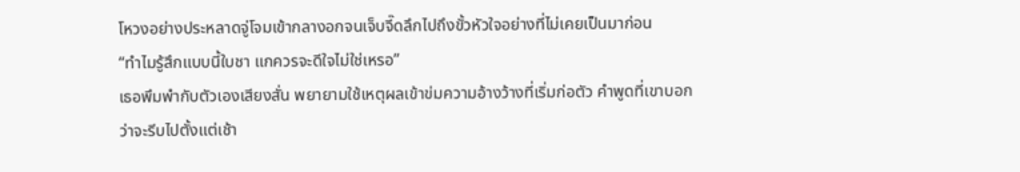โหวงอย่างประหลาดจู่โจมเข้ากลางอกจนเจ็บจี๊ดลึกไปถึงขั้วหัวใจอย่างที่ไม่เคยเป็นมาก่อน
“ทำไมรู้สึกแบบนี้ใบชา แกควรจะดีใจไม่ใช่เหรอ”
เธอพึมพำกับตัวเองเสียงสั่น พยายามใช้เหตุผลเข้าข่มความอ้างว้างที่เริ่มก่อตัว คำพูดที่เขาบอกว่าจะรีบไปตั้งแต่เช้า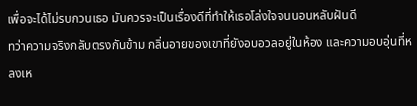เพื่อจะได้ไม่รบกวนเธอ มันควรจะเป็นเรื่องดีที่ทำให้เธอโล่งใจจนนอนหลับฝันดี
ทว่าความจริงกลับตรงกันข้าม กลิ่นอายของเขาที่ยังอบอวลอยู่ในห้อง และความอบอุ่นที่หลงเห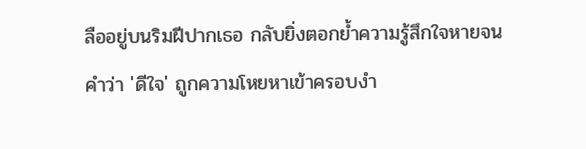ลืออยู่บนริมฝีปากเธอ กลับยิ่งตอกย้ำความรู้สึกใจหายจนคำว่า 'ดีใจ' ถูกความโหยหาเข้าครอบงำ